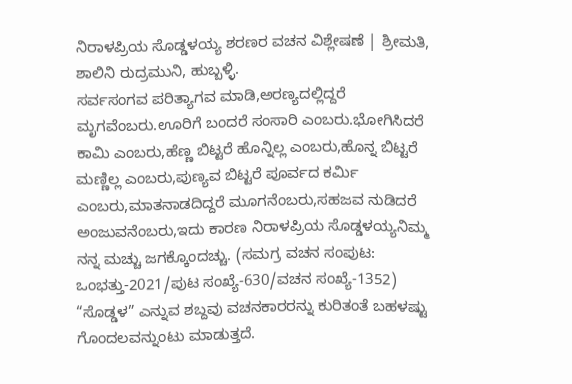ನಿರಾಳಪ್ರಿಯ ಸೊಡ್ಡಳಯ್ಯ ಶರಣರ ವಚನ ವಿಶ್ಲೇಷಣೆ | ಶ್ರೀಮತಿ, ಶಾಲಿನಿ ರುದ್ರಮುನಿ, ಹುಬ್ಬಳ್ಳಿ.
ಸರ್ವಸಂಗವ ಪರಿತ್ಯಾಗವ ಮಾಡಿ,ಅರಣ್ಯದಲ್ಲಿದ್ದರೆ ಮೃಗವೆಂಬರು.ಊರಿಗೆ ಬಂದರೆ ಸಂಸಾರಿ ಎಂಬರು.ಭೋಗಿಸಿದರೆ ಕಾಮಿ ಎಂಬರು,ಹೆಣ್ಣ ಬಿಟ್ಟರೆ ಹೊನ್ನಿಲ್ಲ ಎಂಬರು,ಹೊನ್ನ ಬಿಟ್ಟರೆ ಮಣ್ಣಿಲ್ಲ ಎಂಬರು,ಪುಣ್ಯವ ಬಿಟ್ಟರೆ ಪೂರ್ವದ ಕರ್ಮಿ ಎಂಬರು,ಮಾತನಾಡದಿದ್ದರೆ ಮೂಗನೆಂಬರು,ಸಹಜವ ನುಡಿದರೆ ಅಂಜುವನೆಂಬರು,ಇದು ಕಾರಣ ನಿರಾಳಪ್ರಿಯ ಸೊಡ್ಡಳಯ್ಯನಿಮ್ಮ ನನ್ನ ಮಚ್ಚು ಜಗಕ್ಕೊಂದಚ್ಚು. (ಸಮಗ್ರ ವಚನ ಸಂಪುಟ: ಒಂಭತ್ತು-2021/ಪುಟ ಸಂಖ್ಯೆ-630/ವಚನ ಸಂಖ್ಯೆ-1352) “ಸೊಡ್ಡಳ” ಎನ್ನುವ ಶಬ್ದವು ವಚನಕಾರರನ್ನು ಕುರಿತಂತೆ ಬಹಳಷ್ಟು ಗೊಂದಲವನ್ನುಂಟು ಮಾಡುತ್ತದೆ.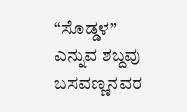“ಸೊಡ್ಡಳ” ಎನ್ನುವ ಶಬ್ದವು ಬಸವಣ್ಣನವರ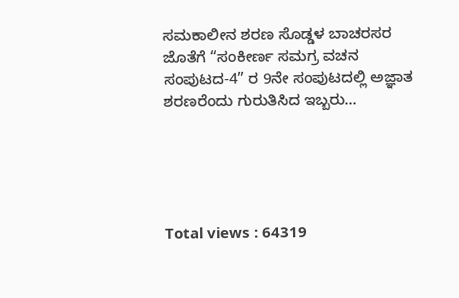ಸಮಕಾಲೀನ ಶರಣ ಸೊಡ್ಡಳ ಬಾಚರಸರ ಜೊತೆಗೆ “ಸಂಕೀರ್ಣ ಸಮಗ್ರ ವಚನ ಸಂಪುಟದ-4” ರ 9ನೇ ಸಂಪುಟದಲ್ಲಿ ಅಜ್ಞಾತ ಶರಣರೆಂದು ಗುರುತಿಸಿದ ಇಬ್ಬರು…





Total views : 64319